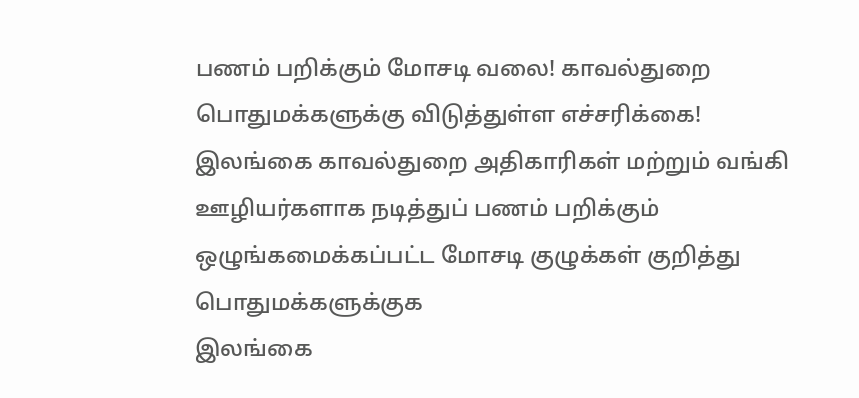பணம் பறிக்கும் மோசடி வலை! காவல்துறை பொதுமக்களுக்கு விடுத்துள்ள எச்சரிக்கை!
இலங்கை காவல்துறை அதிகாரிகள் மற்றும் வங்கி ஊழியர்களாக நடித்துப் பணம் பறிக்கும் ஒழுங்கமைக்கப்பட்ட மோசடி குழுக்கள் குறித்து பொதுமக்களுக்குக
இலங்கை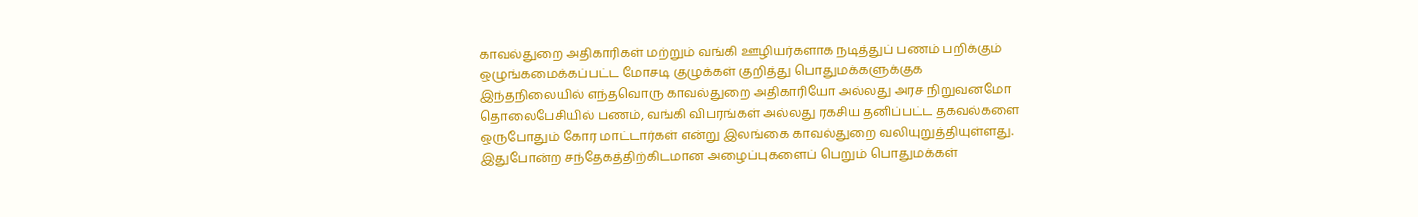காவல்துறை அதிகாரிகள் மற்றும் வங்கி ஊழியர்களாக நடித்துப் பணம் பறிக்கும் ஒழுங்கமைக்கப்பட்ட மோசடி குழுக்கள் குறித்து பொதுமக்களுக்குக
இந்தநிலையில் எந்தவொரு காவல்துறை அதிகாரியோ அல்லது அரச நிறுவனமோ தொலைபேசியில் பணம், வங்கி விபரங்கள் அல்லது ரகசிய தனிப்பட்ட தகவல்களை ஒருபோதும் கோர மாட்டார்கள் என்று இலங்கை காவல்துறை வலியுறுத்தியுள்ளது. இதுபோன்ற சந்தேகத்திற்கிடமான அழைப்புகளைப் பெறும் பொதுமக்கள்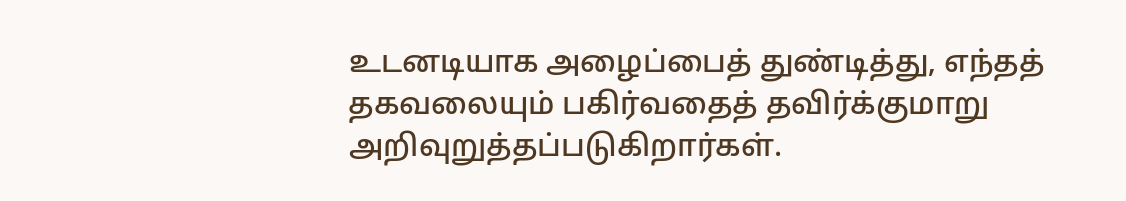உடனடியாக அழைப்பைத் துண்டித்து, எந்தத் தகவலையும் பகிர்வதைத் தவிர்க்குமாறு அறிவுறுத்தப்படுகிறார்கள்.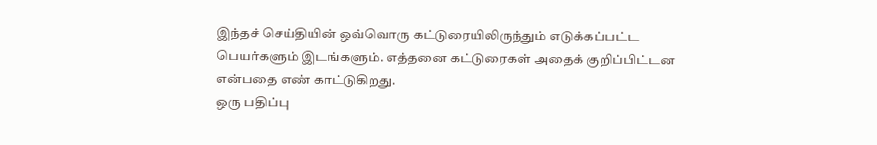இந்தச் செய்தியின் ஒவ்வொரு கட்டுரையிலிருந்தும் எடுக்கப்பட்ட பெயர்களும் இடங்களும். எத்தனை கட்டுரைகள் அதைக் குறிப்பிட்டன என்பதை எண் காட்டுகிறது.
ஒரு பதிப்பு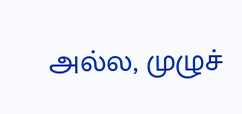அல்ல, முழுச்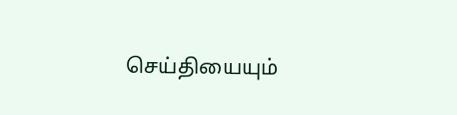செய்தியையும்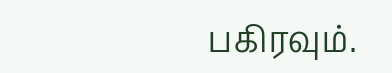பகிரவும்.